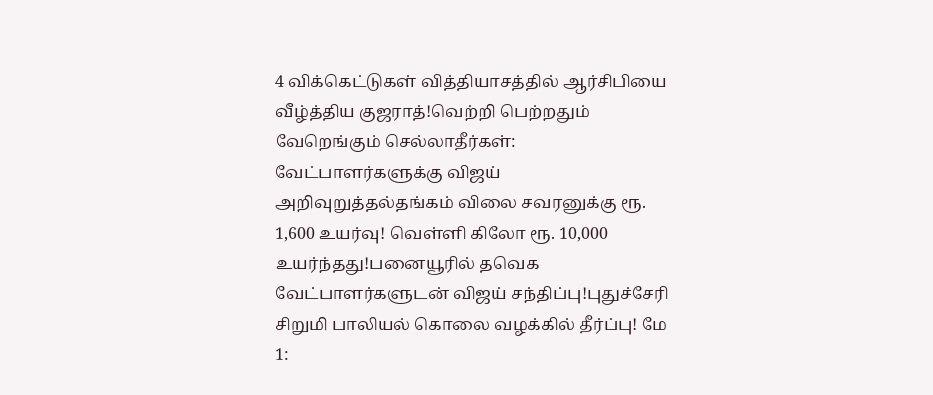4 விக்கெட்டுகள் வித்தியாசத்தில் ஆர்சிபியை வீழ்த்திய குஜராத்!வெற்றி பெற்றதும் வேறெங்கும் செல்லாதீர்கள்: வேட்பாளர்களுக்கு விஜய் அறிவுறுத்தல்தங்கம் விலை சவரனுக்கு ரூ. 1,600 உயர்வு! வெள்ளி கிலோ ரூ. 10,000 உயர்ந்தது!பனையூரில் தவெக வேட்பாளர்களுடன் விஜய் சந்திப்பு!புதுச்சேரி சிறுமி பாலியல் கொலை வழக்கில் தீர்ப்பு! மே 1: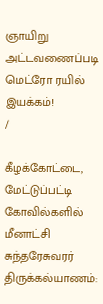ஞாயிறு அட்டவணைப்படி மெட்ரோ ரயில் இயக்கம்!
/

கீழக்கோட்டை, மேட்டுப்பட்டி கோவில்களில் மீனாட்சி சுந்தரேசுவரர் திருக்கல்யாணம்: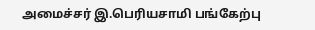அமைச்சர் இ.பெரியசாமி பங்கேற்பு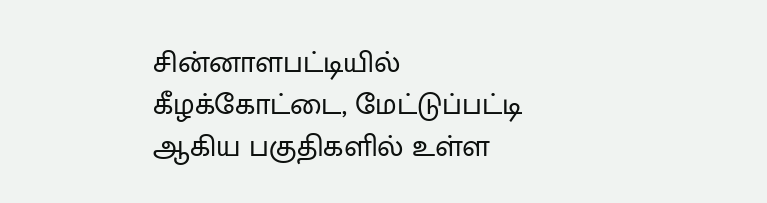சின்னாளபட்டியில் கீழக்கோட்டை, மேட்டுப்பட்டி ஆகிய பகுதிகளில் உள்ள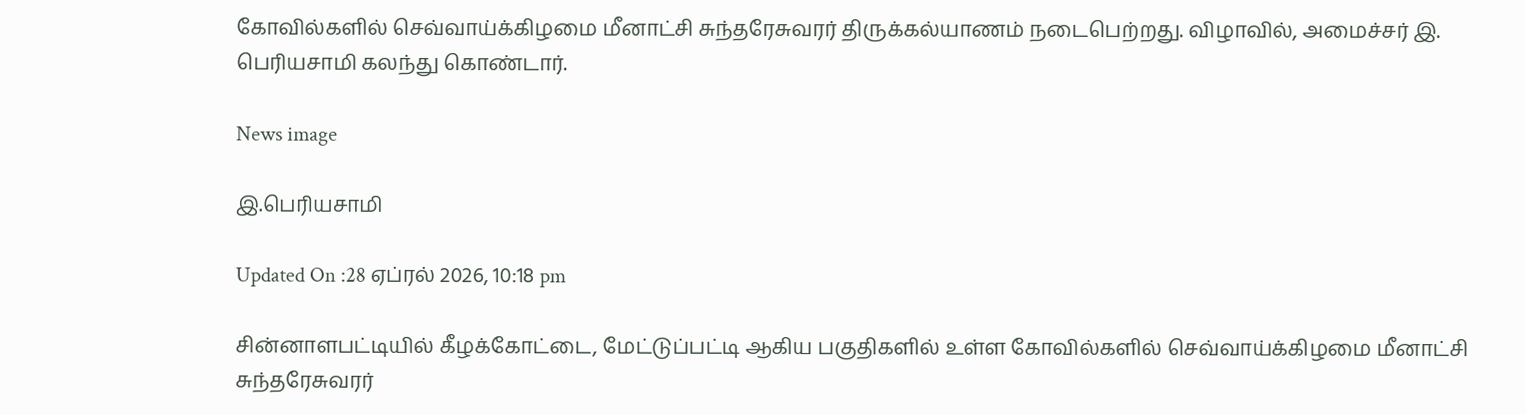கோவில்களில் செவ்வாய்க்கிழமை மீனாட்சி சுந்தரேசுவரர் திருக்கல்யாணம் நடைபெற்றது. விழாவில், அமைச்சர் இ. பெரியசாமி கலந்து கொண்டார்.

News image

இ.பெரியசாமி

Updated On :28 ஏப்ரல் 2026, 10:18 pm

சின்னாளபட்டியில் கீழக்கோட்டை, மேட்டுப்பட்டி ஆகிய பகுதிகளில் உள்ள கோவில்களில் செவ்வாய்க்கிழமை மீனாட்சி சுந்தரேசுவரர்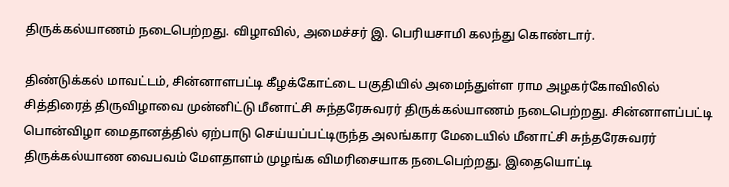திருக்கல்யாணம் நடைபெற்றது. விழாவில், அமைச்சர் இ. பெரியசாமி கலந்து கொண்டார்.

திண்டுக்கல் மாவட்டம், சின்னாளபட்டி கீழக்கோட்டை பகுதியில் அமைந்துள்ள ராம அழகர்கோவிலில் சித்திரைத் திருவிழாவை முன்னிட்டு மீனாட்சி சுந்தரேசுவரர் திருக்கல்யாணம் நடைபெற்றது. சின்னாளப்பட்டி பொன்விழா மைதானத்தில் ஏற்பாடு செய்யப்பட்டிருந்த அலங்கார மேடையில் மீனாட்சி சுந்தரேசுவரர் திருக்கல்யாண வைபவம் மேளதாளம் முழங்க விமரிசையாக நடைபெற்றது. இதையொட்டி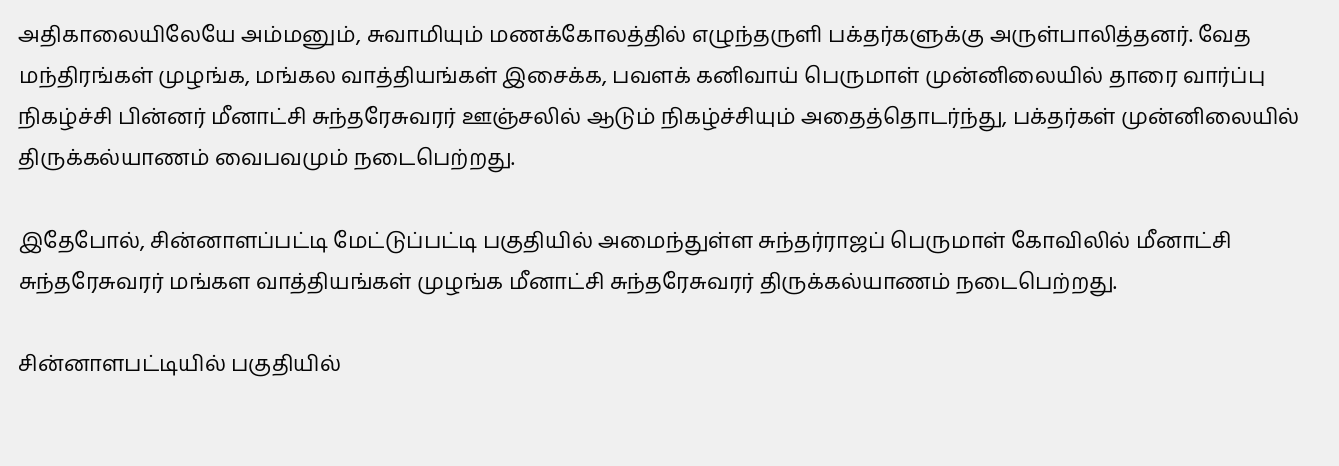அதிகாலையிலேயே அம்மனும், சுவாமியும் மணக்கோலத்தில் எழுந்தருளி பக்தர்களுக்கு அருள்பாலித்தனர். வேத மந்திரங்கள் முழங்க, மங்கல வாத்தியங்கள் இசைக்க, பவளக் கனிவாய் பெருமாள் முன்னிலையில் தாரை வார்ப்பு நிகழ்ச்சி பின்னர் மீனாட்சி சுந்தரேசுவரர் ஊஞ்சலில் ஆடும் நிகழ்ச்சியும் அதைத்தொடர்ந்து, பக்தர்கள் முன்னிலையில் திருக்கல்யாணம் வைபவமும் நடைபெற்றது.

இதேபோல், சின்னாளப்பட்டி மேட்டுப்பட்டி பகுதியில் அமைந்துள்ள சுந்தர்ராஜப் பெருமாள் கோவிலில் மீனாட்சி சுந்தரேசுவரர் மங்கள வாத்தியங்கள் முழங்க மீனாட்சி சுந்தரேசுவரர் திருக்கல்யாணம் நடைபெற்றது.

சின்னாளபட்டியில் பகுதியில்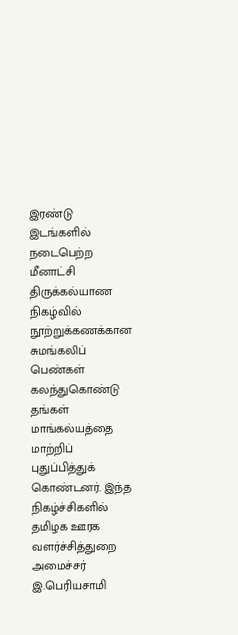இரண்டு இடங்களில் நடைபெற்ற மீனாட்சி திருக்கல்யாண நிகழ்வில் நூற்றுக்கணக்கான சுமங்கலிப் பெண்கள் கலந்துகொண்டு தங்கள் மாங்கல்யத்தை மாற்றிப் புதுப்பித்துக் கொண்டனர். இந்த நிகழ்ச்சிகளில் தமிழக ஊரக வளர்ச்சித்துறை அமைச்சர் இ.பெரியசாமி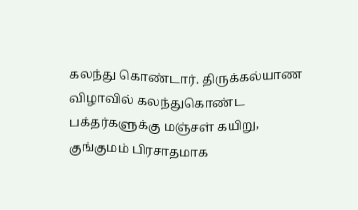கலந்து கொண்டார். திருக்கல்யாண விழாவில் கலந்துகொண்ட பக்தர்களுக்கு மஞ்சள் கயிறு, குங்குமம் பிரசாதமாக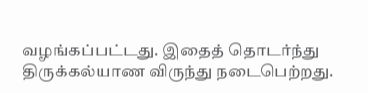வழங்கப்பட்டது. இதைத் தொடர்ந்து திருக்கல்யாண விருந்து நடைபெற்றது.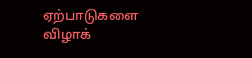ஏற்பாடுகளை விழாக்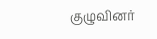குழுவினர்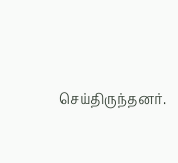செய்திருந்தனர்.